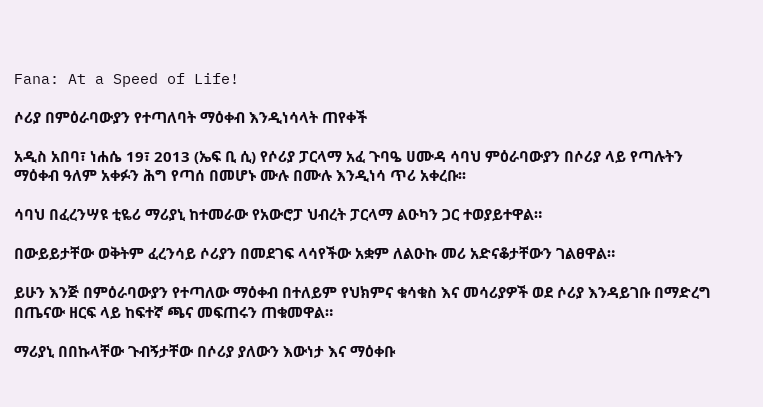Fana: At a Speed of Life!

ሶሪያ በምዕራባውያን የተጣለባት ማዕቀብ እንዲነሳላት ጠየቀች

አዲስ አበባ፣ ነሐሴ 19፣ 2013 (ኤፍ ቢ ሲ) የሶሪያ ፓርላማ አፈ ጉባዔ ሀሙዳ ሳባህ ምዕራባውያን በሶሪያ ላይ የጣሉትን ማዕቀብ ዓለም አቀፉን ሕግ የጣሰ በመሆኑ ሙሉ በሙሉ እንዲነሳ ጥሪ አቀረቡ፡፡

ሳባህ በፈረንሣዩ ቲዬሪ ማሪያኒ ከተመራው የአውሮፓ ህብረት ፓርላማ ልዑካን ጋር ተወያይተዋል።

በውይይታቸው ወቅትም ፈረንሳይ ሶሪያን በመደገፍ ላሳየችው አቋም ለልዑኩ መሪ አድናቆታቸውን ገልፀዋል።

ይሁን እንጅ በምዕራባውያን የተጣለው ማዕቀብ በተለይም የህክምና ቁሳቁስ እና መሳሪያዎች ወደ ሶሪያ እንዳይገቡ በማድረግ በጤናው ዘርፍ ላይ ከፍተኛ ጫና መፍጠሩን ጠቁመዋል።

ማሪያኒ በበኩላቸው ጉብኝታቸው በሶሪያ ያለውን እውነታ እና ማዕቀቡ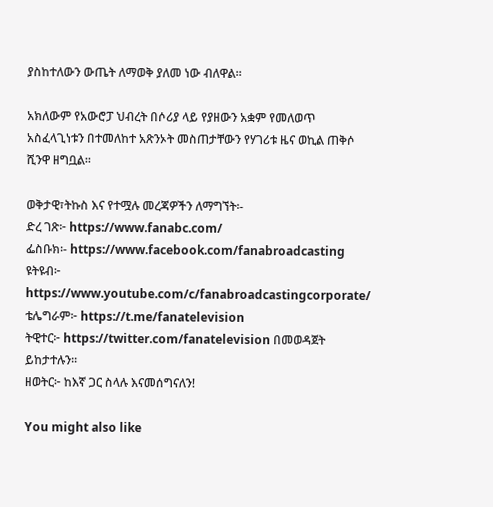ያስከተለውን ውጤት ለማወቅ ያለመ ነው ብለዋል።

አክለውም የአውሮፓ ህብረት በሶሪያ ላይ የያዘውን አቋም የመለወጥ አስፈላጊነቱን በተመለከተ አጽንኦት መስጠታቸውን የሃገሪቱ ዜና ወኪል ጠቅሶ ሺንዋ ዘግቧል፡፡

ወቅታዊ፣ትኩስ እና የተሟሉ መረጃዎችን ለማግኘት፡-
ድረ ገጽ፦ https://www.fanabc.com/
ፌስቡክ፡- https://www.facebook.com/fanabroadcasting
ዩትዩብ፦ https://www.youtube.com/c/fanabroadcastingcorporate/
ቴሌግራም፦ https://t.me/fanatelevision
ትዊተር፦ https://twitter.com/fanatelevision በመወዳጀት ይከታተሉን፡፡
ዘወትር፦ ከእኛ ጋር ስላሉ እናመሰግናለን!

You might also like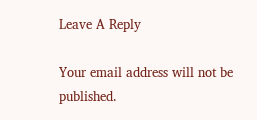Leave A Reply

Your email address will not be published.